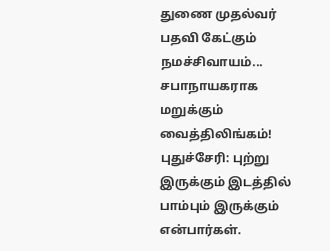துணை முதல்வர் பதவி கேட்கும் நமச்சிவாயம்... சபாநாயகராக மறுக்கும் வைத்திலிங்கம்!
புதுச்சேரி: புற்று இருக்கும் இடத்தில் பாம்பும் இருக்கும் என்பார்கள்.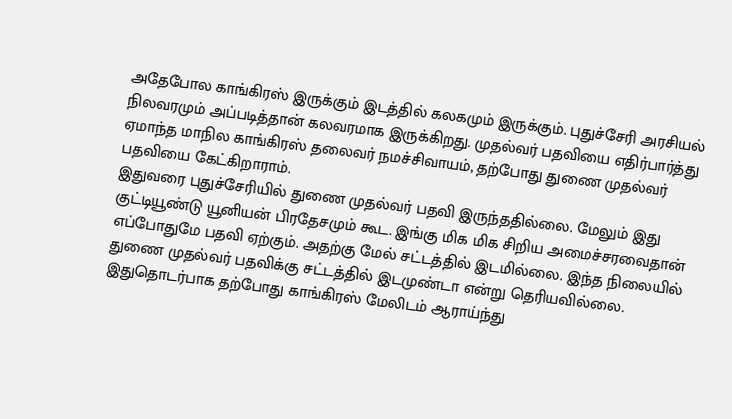அதேபோல காங்கிரஸ் இருக்கும் இடத்தில் கலகமும் இருக்கும். புதுச்சேரி அரசியல் நிலவரமும் அப்படித்தான் கலவரமாக இருக்கிறது. முதல்வர் பதவியை எதிர்பார்த்து ஏமாந்த மாநில காங்கிரஸ் தலைவர் நமச்சிவாயம், தற்போது துணை முதல்வர் பதவியை கேட்கிறாராம்.
இதுவரை புதுச்சேரியில் துணை முதல்வர் பதவி இருந்ததில்லை. மேலும் இது குட்டியூண்டு யூனியன் பிரதேசமும் கூட. இங்கு மிக மிக சிறிய அமைச்சரவைதான் எப்போதுமே பதவி ஏற்கும். அதற்கு மேல் சட்டத்தில் இடமில்லை. இந்த நிலையில் துணை முதல்வர் பதவிக்கு சட்டத்தில் இடமுண்டா என்று தெரியவில்லை. இதுதொடர்பாக தற்போது காங்கிரஸ் மேலிடம் ஆராய்ந்து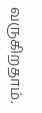வருகிறதாம்.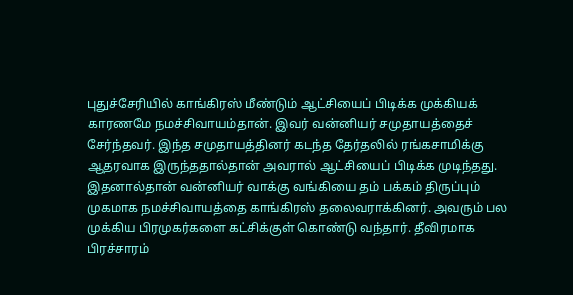புதுச்சேரியில் காங்கிரஸ் மீண்டும் ஆட்சியைப் பிடிக்க முக்கியக் காரணமே நமச்சிவாயம்தான். இவர் வன்னியர் சமுதாயத்தைச் சேர்ந்தவர். இந்த சமுதாயத்தினர் கடந்த தேர்தலில் ரங்கசாமிக்கு ஆதரவாக இருந்ததால்தான் அவரால் ஆட்சியைப் பிடிக்க முடிந்தது.
இதனால்தான் வன்னியர் வாக்கு வங்கியை தம் பக்கம் திருப்பும் முகமாக நமச்சிவாயத்தை காங்கிரஸ் தலைவராக்கினர். அவரும் பல முக்கிய பிரமுகர்களை கட்சிக்குள் கொண்டு வந்தார். தீவிரமாக பிரச்சாரம்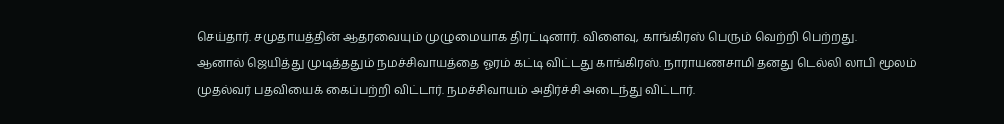செய்தார். சமுதாயத்தின் ஆதரவையும் முழுமையாக திரட்டினார். விளைவு, காங்கிரஸ் பெரும் வெற்றி பெற்றது.
ஆனால் ஜெயித்து முடித்ததும் நமச்சிவாயத்தை ஓரம் கட்டி விட்டது காங்கிரஸ். நாராயணசாமி தனது டெல்லி லாபி மூலம் முதல்வர் பதவியைக் கைப்பற்றி விட்டார். நமச்சிவாயம் அதிர்ச்சி அடைந்து விட்டார்.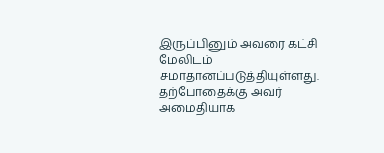இருப்பினும் அவரை கட்சி மேலிடம் சமாதானப்படுத்தியுள்ளது.
தற்போதைக்கு அவர் அமைதியாக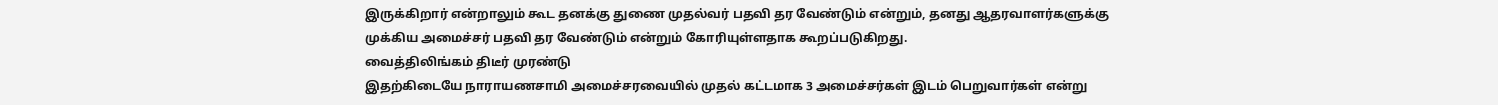இருக்கிறார் என்றாலும் கூட தனக்கு துணை முதல்வர் பதவி தர வேண்டும் என்றும், தனது ஆதரவாளர்களுக்கு முக்கிய அமைச்சர் பதவி தர வேண்டும் என்றும் கோரியுள்ளதாக கூறப்படுகிறது.
வைத்திலிங்கம் திடீர் முரண்டு
இதற்கிடையே நாராயணசாமி அமைச்சரவையில் முதல் கட்டமாக 3 அமைச்சர்கள் இடம் பெறுவார்கள் என்று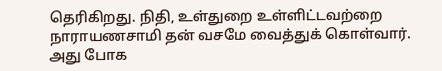தெரிகிறது. நிதி, உள்துறை உள்ளிட்டவற்றை நாராயணசாமி தன் வசமே வைத்துக் கொள்வார். அது போக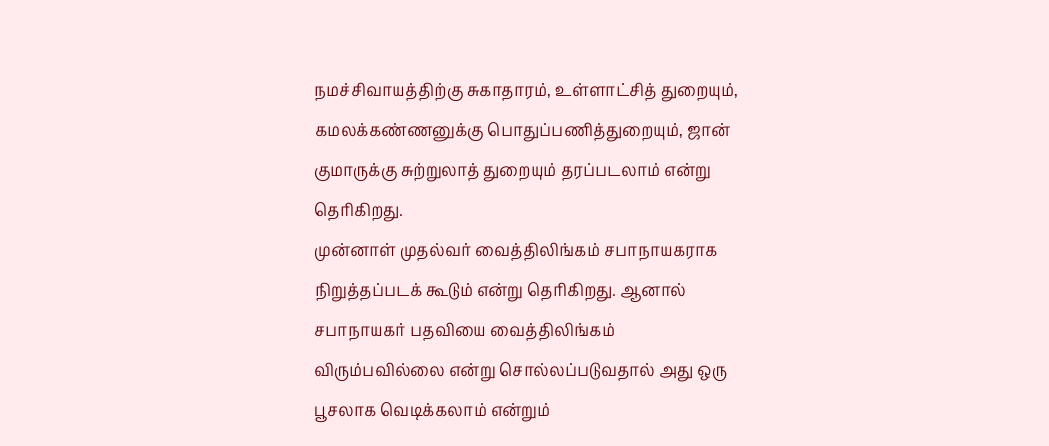நமச்சிவாயத்திற்கு சுகாதாரம், உள்ளாட்சித் துறையும், கமலக்கண்ணனுக்கு பொதுப்பணித்துறையும், ஜான் குமாருக்கு சுற்றுலாத் துறையும் தரப்படலாம் என்று தெரிகிறது.
முன்னாள் முதல்வர் வைத்திலிங்கம் சபாநாயகராக நிறுத்தப்படக் கூடும் என்று தெரிகிறது. ஆனால் சபாநாயகர் பதவியை வைத்திலிங்கம் விரும்பவில்லை என்று சொல்லப்படுவதால் அது ஒரு பூசலாக வெடிக்கலாம் என்றும்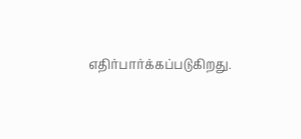எதிர்பார்க்கப்படுகிறது.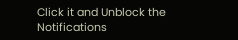Click it and Unblock the Notifications